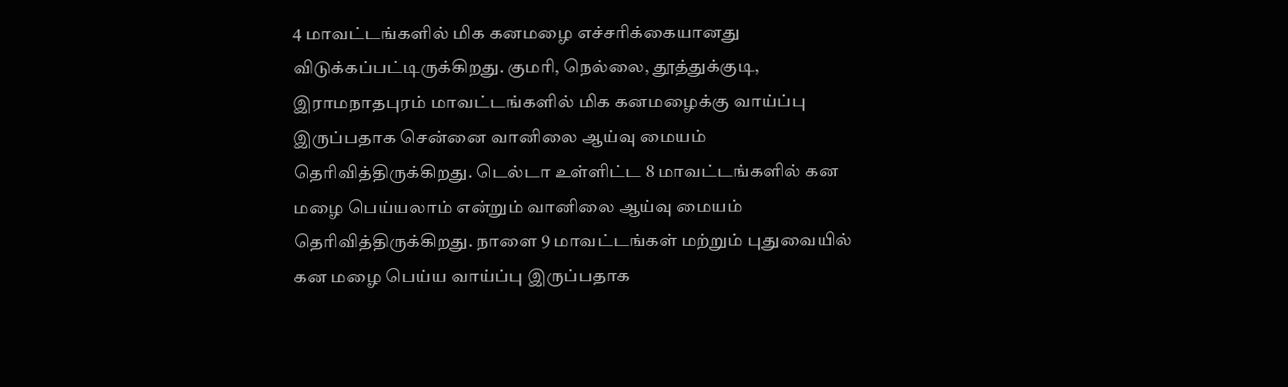4 மாவட்டங்களில் மிக கனமழை எச்சரிக்கையானது விடுக்கப்பட்டிருக்கிறது. குமரி, நெல்லை, தூத்துக்குடி, இராமநாதபுரம் மாவட்டங்களில் மிக கனமழைக்கு வாய்ப்பு இருப்பதாக சென்னை வானிலை ஆய்வு மையம் தெரிவித்திருக்கிறது. டெல்டா உள்ளிட்ட 8 மாவட்டங்களில் கன மழை பெய்யலாம் என்றும் வானிலை ஆய்வு மையம் தெரிவித்திருக்கிறது. நாளை 9 மாவட்டங்கள் மற்றும் புதுவையில் கன மழை பெய்ய வாய்ப்பு இருப்பதாக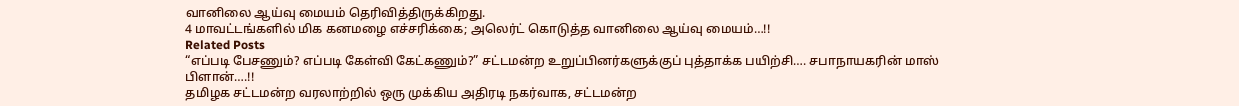வானிலை ஆய்வு மையம் தெரிவித்திருக்கிறது.
4 மாவட்டங்களில் மிக கனமழை எச்சரிக்கை; அலெர்ட் கொடுத்த வானிலை ஆய்வு மையம்…!!
Related Posts
“எப்படி பேசணும்? எப்படி கேள்வி கேட்கணும்?” சட்டமன்ற உறுப்பினர்களுக்குப் புத்தாக்க பயிற்சி…. சபாநாயகரின் மாஸ் பிளான்….!!
தமிழக சட்டமன்ற வரலாற்றில் ஒரு முக்கிய அதிரடி நகர்வாக, சட்டமன்ற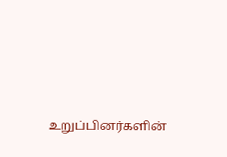உறுப்பினர்களின்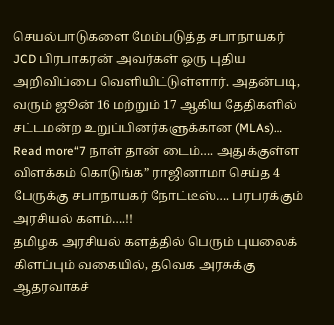செயல்பாடுகளை மேம்படுத்த சபாநாயகர் JCD பிரபாகரன் அவர்கள் ஒரு புதிய அறிவிப்பை வெளியிட்டுள்ளார். அதன்படி, வரும் ஜூன் 16 மற்றும் 17 ஆகிய தேதிகளில் சட்டமன்ற உறுப்பினர்களுக்கான (MLAs)…
Read more“7 நாள் தான் டைம்…. அதுக்குள்ள விளக்கம் கொடுங்க” ராஜினாமா செய்த 4 பேருக்கு சபாநாயகர் நோட்டீஸ்…. பரபரக்கும் அரசியல் களம்….!!
தமிழக அரசியல் களத்தில் பெரும் புயலைக் கிளப்பும் வகையில், தவெக அரசுக்கு ஆதரவாகச்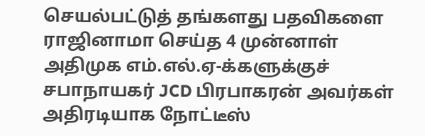செயல்பட்டுத் தங்களது பதவிகளை ராஜினாமா செய்த 4 முன்னாள் அதிமுக எம்.எல்.ஏ-க்களுக்குச் சபாநாயகர் JCD பிரபாகரன் அவர்கள் அதிரடியாக நோட்டீஸ்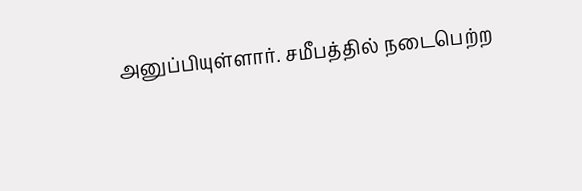அனுப்பியுள்ளார். சமீபத்தில் நடைபெற்ற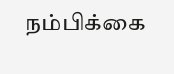நம்பிக்கை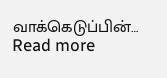வாக்கெடுப்பின்…
Read more